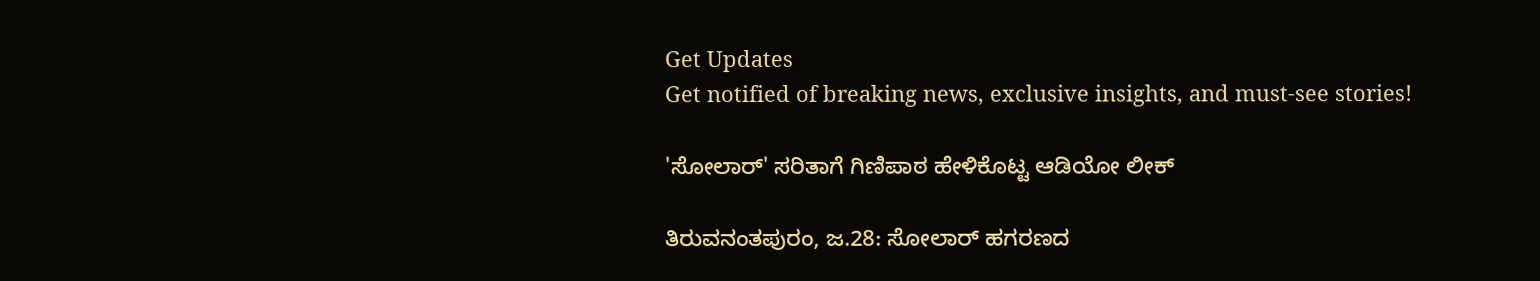Get Updates
Get notified of breaking news, exclusive insights, and must-see stories!

'ಸೋಲಾರ್' ಸರಿತಾಗೆ ಗಿಣಿಪಾಠ ಹೇಳಿಕೊಟ್ಟ ಆಡಿಯೋ ಲೀಕ್

ತಿರುವನಂತಪುರಂ, ಜ.28: ಸೋಲಾರ್ ಹಗರಣದ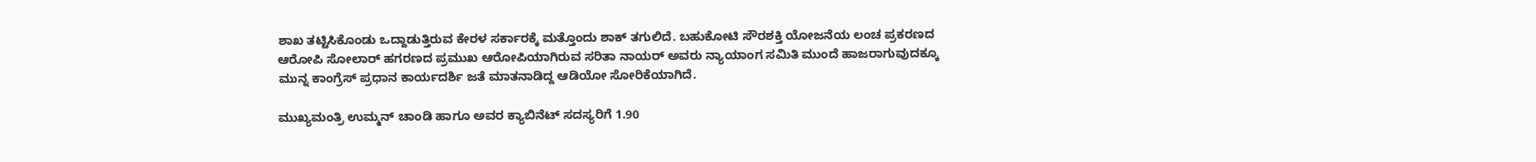ಶಾಖ ತಟ್ಟಿಸಿಕೊಂಡು ಒದ್ದಾಡುತ್ತಿರುವ ಕೇರಳ ಸರ್ಕಾರಕ್ಕೆ ಮತ್ತೊಂದು ಶಾಕ್ ತಗುಲಿದೆ. ಬಹುಕೋಟಿ ಸೌರಶಕ್ತಿ ಯೋಜನೆಯ ಲಂಚ ಪ್ರಕರಣದ ಆರೋಪಿ ಸೋಲಾರ್ ಹಗರಣದ ಪ್ರಮುಖ ಆರೋಪಿಯಾಗಿರುವ ಸರಿತಾ ನಾಯರ್ ಅವರು ನ್ಯಾಯಾಂಗ ಸಮಿತಿ ಮುಂದೆ ಹಾಜರಾಗುವುದಕ್ಕೂ ಮುನ್ನ ಕಾಂಗ್ರೆಸ್ ಪ್ರಧಾನ ಕಾರ್ಯದರ್ಶಿ ಜತೆ ಮಾತನಾಡಿದ್ದ ಆಡಿಯೋ ಸೋರಿಕೆಯಾಗಿದೆ.

ಮುಖ್ಯಮಂತ್ರಿ ಉಮ್ಮನ್ ಚಾಂಡಿ ಹಾಗೂ ಅವರ ಕ್ಯಾಬಿನೆಟ್ ಸದಸ್ಯರಿಗೆ 1.90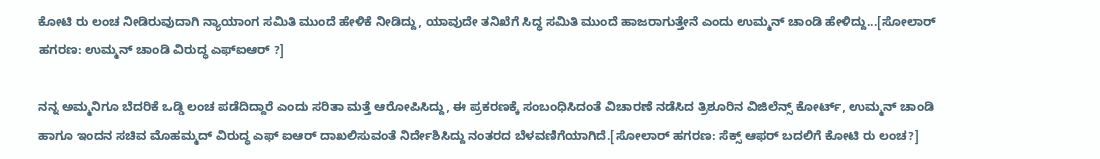ಕೋಟಿ ರು ಲಂಚ ನೀಡಿರುವುದಾಗಿ ನ್ಯಾಯಾಂಗ ಸಮಿತಿ ಮುಂದೆ ಹೇಳಿಕೆ ನೀಡಿದ್ದು, ಯಾವುದೇ ತನಿಖೆಗೆ ಸಿದ್ಧ ಸಮಿತಿ ಮುಂದೆ ಹಾಜರಾಗುತ್ತೇನೆ ಎಂದು ಉಮ್ಮನ್ ಚಾಂಡಿ ಹೇಳಿದ್ದು...[ಸೋಲಾರ್ ಹಗರಣ: ಉಮ್ಮನ್ ಚಾಂಡಿ ವಿರುದ್ಧ ಎಫ್ಐಆರ್ ?]

ನನ್ನ ಅಮ್ಮನಿಗೂ ಬೆದರಿಕೆ ಒಡ್ಡಿ ಲಂಚ ಪಡೆದಿದ್ದಾರೆ ಎಂದು ಸರಿತಾ ಮತ್ತೆ ಆರೋಪಿಸಿದ್ದು, ಈ ಪ್ರಕರಣಕ್ಕೆ ಸಂಬಂಧಿಸಿದಂತೆ ವಿಚಾರಣೆ ನಡೆಸಿದ ತ್ರಿಶೂರಿನ ವಿಜಿಲೆನ್ಸ್ ಕೋರ್ಟ್, ಉಮ್ಮನ್ ಚಾಂಡಿ ಹಾಗೂ ಇಂದನ ಸಚಿವ ಮೊಹಮ್ಮದ್ ವಿರುದ್ಧ ಎಫ್ ಐಆರ್ ದಾಖಲಿಸುವಂತೆ ನಿರ್ದೇಶಿಸಿದ್ದು ನಂತರದ ಬೆಳವಣಿಗೆಯಾಗಿದೆ.[ಸೋಲಾರ್ ಹಗರಣ: ಸೆಕ್ಸ್ ಆಫರ್ ಬದಲಿಗೆ ಕೋಟಿ ರು ಲಂಚ?]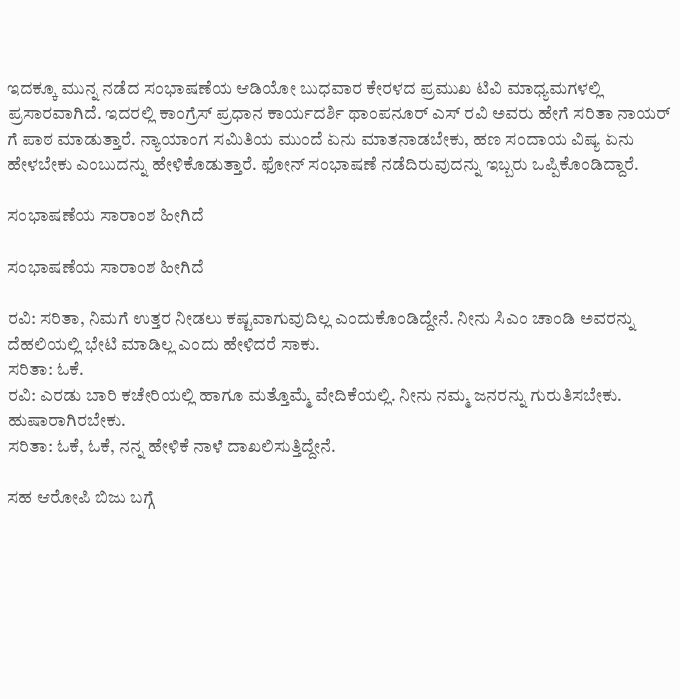ಇದಕ್ಕೂ ಮುನ್ನ ನಡೆದ ಸಂಭಾಷಣೆಯ ಆಡಿಯೋ ಬುಧವಾರ ಕೇರಳದ ಪ್ರಮುಖ ಟಿವಿ ಮಾಧ್ಯಮಗಳಲ್ಲಿ ಪ್ರಸಾರವಾಗಿದೆ. ಇದರಲ್ಲಿ ಕಾಂಗ್ರೆಸ್ ಪ್ರಧಾನ ಕಾರ್ಯದರ್ಶಿ ಥಾಂಪನೂರ್ ಎಸ್ ರವಿ ಅವರು ಹೇಗೆ ಸರಿತಾ ನಾಯರ್ ಗೆ ಪಾಠ ಮಾಡುತ್ತಾರೆ. ನ್ಯಾಯಾಂಗ ಸಮಿತಿಯ ಮುಂದೆ ಏನು ಮಾತನಾಡಬೇಕು, ಹಣ ಸಂದಾಯ ವಿಷ್ಯ ಏನು ಹೇಳಬೇಕು ಎಂಬುದನ್ನು ಹೇಳಿಕೊಡುತ್ತಾರೆ. ಫೋನ್ ಸಂಭಾಷಣೆ ನಡೆದಿರುವುದನ್ನು ಇಬ್ಬರು ಒಪ್ಪಿಕೊಂಡಿದ್ದಾರೆ.

ಸಂಭಾಷಣೆಯ ಸಾರಾಂಶ ಹೀಗಿದೆ

ಸಂಭಾಷಣೆಯ ಸಾರಾಂಶ ಹೀಗಿದೆ

ರವಿ: ಸರಿತಾ, ನಿಮಗೆ ಉತ್ತರ ನೀಡಲು ಕಷ್ಟವಾಗುವುದಿಲ್ಲ ಎಂದುಕೊಂಡಿದ್ದೇನೆ. ನೀನು ಸಿಎಂ ಚಾಂಡಿ ಅವರನ್ನು ದೆಹಲಿಯಲ್ಲಿ ಭೇಟಿ ಮಾಡಿಲ್ಲ ಎಂದು ಹೇಳಿದರೆ ಸಾಕು.
ಸರಿತಾ: ಓಕೆ.
ರವಿ: ಎರಡು ಬಾರಿ ಕಚೇರಿಯಲ್ಲಿ ಹಾಗೂ ಮತ್ತೊಮ್ಮೆ ವೇದಿಕೆಯಲ್ಲಿ. ನೀನು ನಮ್ಮ ಜನರನ್ನು ಗುರುತಿಸಬೇಕು. ಹುಷಾರಾಗಿರಬೇಕು.
ಸರಿತಾ: ಓಕೆ, ಓಕೆ, ನನ್ನ ಹೇಳಿಕೆ ನಾಳೆ ದಾಖಲಿಸುತ್ತಿದ್ದೇನೆ.

ಸಹ ಆರೋಪಿ ಬಿಜು ಬಗ್ಗೆ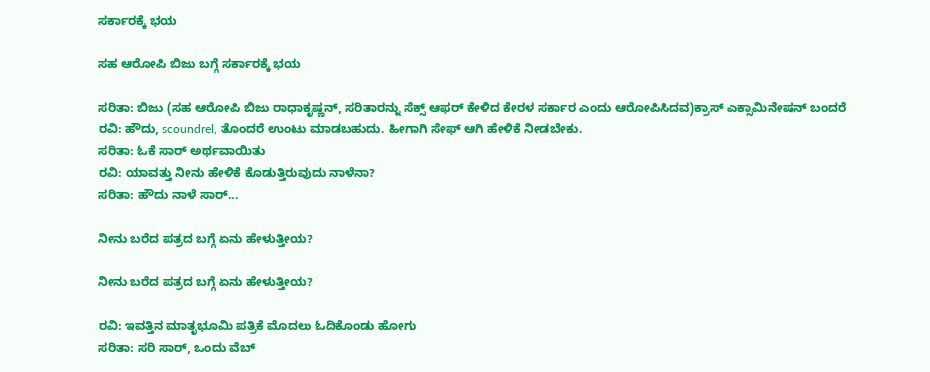ಸರ್ಕಾರಕ್ಕೆ ಭಯ

ಸಹ ಆರೋಪಿ ಬಿಜು ಬಗ್ಗೆ ಸರ್ಕಾರಕ್ಕೆ ಭಯ

ಸರಿತಾ: ಬಿಜು (ಸಹ ಆರೋಪಿ ಬಿಜು ರಾಧಾಕೃಷ್ಣನ್, ಸರಿತಾರನ್ನು ಸೆಕ್ಸ್ ಆಫರ್ ಕೇಳಿದ ಕೇರಳ ಸರ್ಕಾರ ಎಂದು ಆರೋಪಿಸಿದವ)ಕ್ರಾಸ್ ಎಕ್ಸಾಮಿನೇಷನ್ ಬಂದರೆ
ರವಿ: ಹೌದು, scoundrel, ತೊಂದರೆ ಉಂಟು ಮಾಡಬಹುದು. ಹೀಗಾಗಿ ಸೇಫ್ ಆಗಿ ಹೇಳಿಕೆ ನೀಡಬೇಕು.
ಸರಿತಾ: ಓಕೆ ಸಾರ್ ಅರ್ಥವಾಯಿತು
ರವಿ: ಯಾವತ್ತು ನೀನು ಹೇಳಿಕೆ ಕೊಡುತ್ತಿರುವುದು ನಾಳೆನಾ?
ಸರಿತಾ: ಹೌದು ನಾಳೆ ಸಾರ್...

ನೀನು ಬರೆದ ಪತ್ರದ ಬಗ್ಗೆ ಏನು ಹೇಳುತ್ತೀಯ?

ನೀನು ಬರೆದ ಪತ್ರದ ಬಗ್ಗೆ ಏನು ಹೇಳುತ್ತೀಯ?

ರವಿ: ಇವತ್ತಿನ ಮಾತೃಭೂಮಿ ಪತ್ರಿಕೆ ಮೊದಲು ಓದಿಕೊಂಡು ಹೋಗು
ಸರಿತಾ: ಸರಿ ಸಾರ್, ಒಂದು ವೆಬ್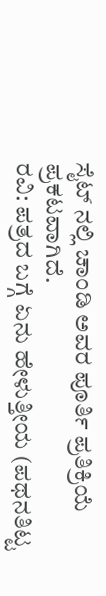ಸೈಟ್ ನಲ್ಲಿ ಚಾಂಡಿ ಅವರ ಪೂರ್ತಿ ಪ್ರತಿಕ್ರಿಯೆ ಪ್ರಕಟವಾಗಿದೆ.
ರವಿ: ಪತ್ರದ ಬಗ್ಗೆ ಏನು ಹೇಳುತ್ತೀಯ (ಪಥನತಿಟ್ಟ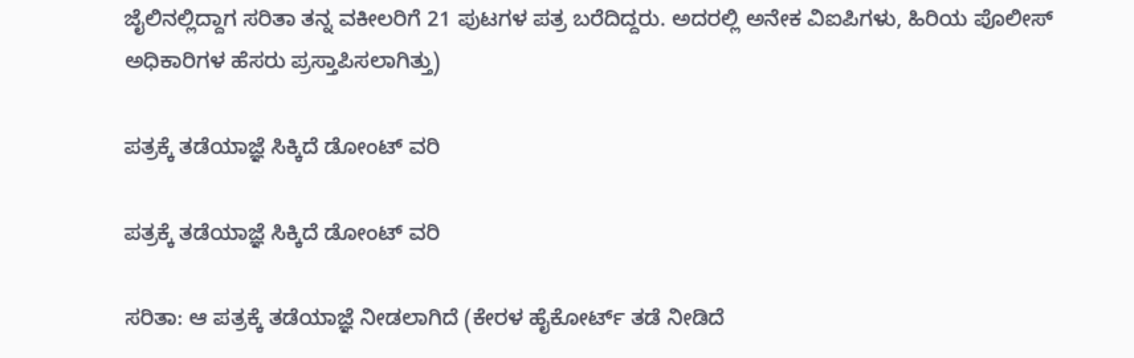ಜೈಲಿನಲ್ಲಿದ್ದಾಗ ಸರಿತಾ ತನ್ನ ವಕೀಲರಿಗೆ 21 ಪುಟಗಳ ಪತ್ರ ಬರೆದಿದ್ದರು. ಅದರಲ್ಲಿ ಅನೇಕ ವಿಐಪಿಗಳು, ಹಿರಿಯ ಪೊಲೀಸ್ ಅಧಿಕಾರಿಗಳ ಹೆಸರು ಪ್ರಸ್ತಾಪಿಸಲಾಗಿತ್ತು)

ಪತ್ರಕ್ಕೆ ತಡೆಯಾಜ್ಞೆ ಸಿಕ್ಕಿದೆ ಡೋಂಟ್ ವರಿ

ಪತ್ರಕ್ಕೆ ತಡೆಯಾಜ್ಞೆ ಸಿಕ್ಕಿದೆ ಡೋಂಟ್ ವರಿ

ಸರಿತಾ: ಆ ಪತ್ರಕ್ಕೆ ತಡೆಯಾಜ್ಞೆ ನೀಡಲಾಗಿದೆ (ಕೇರಳ ಹೈಕೋರ್ಟ್ ತಡೆ ನೀಡಿದೆ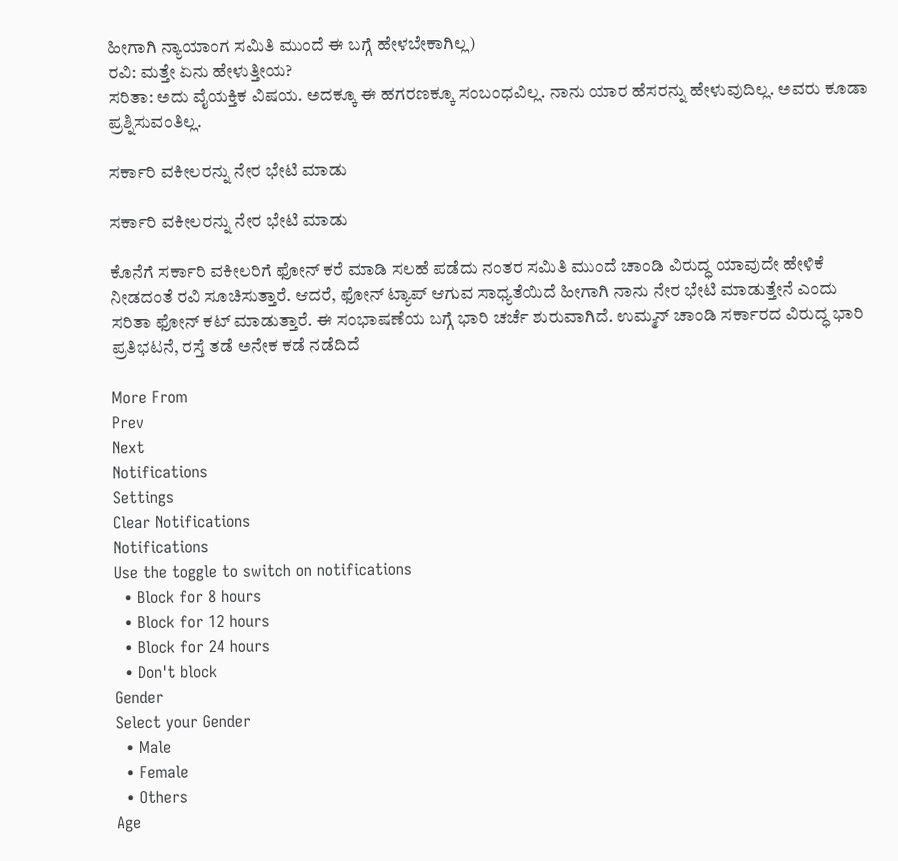ಹೀಗಾಗಿ ನ್ಯಾಯಾಂಗ ಸಮಿತಿ ಮುಂದೆ ಈ ಬಗ್ಗೆ ಹೇಳಬೇಕಾಗಿಲ್ಲ)
ರವಿ: ಮತ್ತೇ ಏನು ಹೇಳುತ್ತೀಯ?
ಸರಿತಾ: ಅದು ವೈಯಕ್ತಿಕ ವಿಷಯ. ಅದಕ್ಕೂ ಈ ಹಗರಣಕ್ಕೂ ಸಂಬಂಧವಿಲ್ಲ. ನಾನು ಯಾರ ಹೆಸರನ್ನು ಹೇಳುವುದಿಲ್ಲ. ಅವರು ಕೂಡಾ ಪ್ರಶ್ನಿಸುವಂತಿಲ್ಲ.

ಸರ್ಕಾರಿ ವಕೀಲರನ್ನು ನೇರ ಭೇಟಿ ಮಾಡು

ಸರ್ಕಾರಿ ವಕೀಲರನ್ನು ನೇರ ಭೇಟಿ ಮಾಡು

ಕೊನೆಗೆ ಸರ್ಕಾರಿ ವಕೀಲರಿಗೆ ಫೋನ್ ಕರೆ ಮಾಡಿ ಸಲಹೆ ಪಡೆದು ನಂತರ ಸಮಿತಿ ಮುಂದೆ ಚಾಂಡಿ ವಿರುದ್ಧ ಯಾವುದೇ ಹೇಳಿಕೆ ನೀಡದಂತೆ ರವಿ ಸೂಚಿಸುತ್ತಾರೆ. ಆದರೆ, ಫೋನ್ ಟ್ಯಾಪ್ ಆಗುವ ಸಾಧ್ಯತೆಯಿದೆ ಹೀಗಾಗಿ ನಾನು ನೇರ ಭೇಟಿ ಮಾಡುತ್ತೇನೆ ಎಂದು ಸರಿತಾ ಫೋನ್ ಕಟ್ ಮಾಡುತ್ತಾರೆ. ಈ ಸಂಭಾಷಣೆಯ ಬಗ್ಗೆ ಭಾರಿ ಚರ್ಚೆ ಶುರುವಾಗಿದೆ. ಉಮ್ಮನ್ ಚಾಂಡಿ ಸರ್ಕಾರದ ವಿರುದ್ಧ ಭಾರಿ ಪ್ರತಿಭಟನೆ, ರಸ್ತೆ ತಡೆ ಅನೇಕ ಕಡೆ ನಡೆದಿದೆ

More From
Prev
Next
Notifications
Settings
Clear Notifications
Notifications
Use the toggle to switch on notifications
  • Block for 8 hours
  • Block for 12 hours
  • Block for 24 hours
  • Don't block
Gender
Select your Gender
  • Male
  • Female
  • Others
Age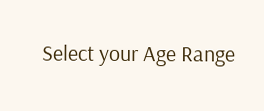Select your Age Range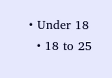• Under 18
  • 18 to 25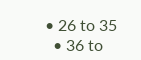• 26 to 35
  • 36 to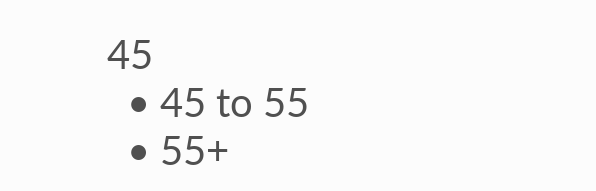45
  • 45 to 55
  • 55+